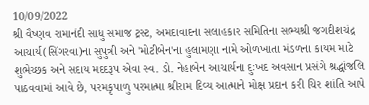10/09/2022
શ્રી વૈષ્ણવ રામાનંદી સાધુ સમાજ ટ્રસ્ટ, અમદાવાદના સલાહકાર સમિતિના સભ્યશ્રી જગદીશચંદ્ર આચાર્ય(સિંગરવા)ના સુપુત્રી અને 'મોટીબેન'ના હુલામણા નામે ઓળખાતા મંડળના કાયમ માટે શુભેચ્છક અને સદાય મદદરૂપ એવા સ્વ. ડો. નેહાબેન આચાર્યના દુઃખદ અવસાન પ્રસંગે શ્રદ્ધાંજલિ પાઠવવામાં આવે છે, પરમકૃપાળુ પરમાત્મા શ્રીરામ દિવ્ય આત્માને મોક્ષ પ્રદાન કરી ચિર શાંતિ આપે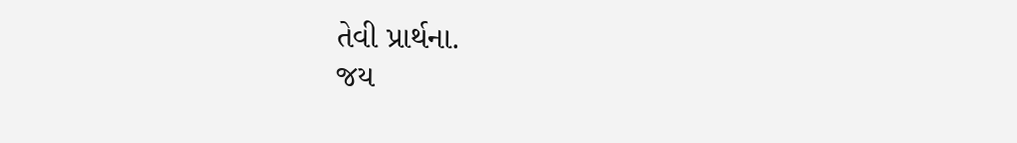તેવી પ્રાર્થના.
જય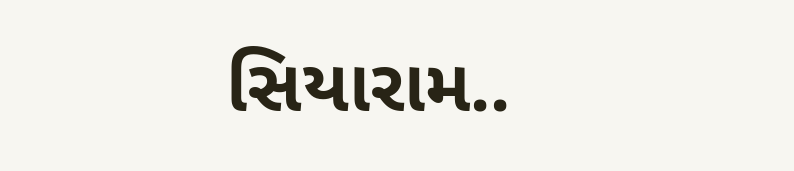સિયારામ..